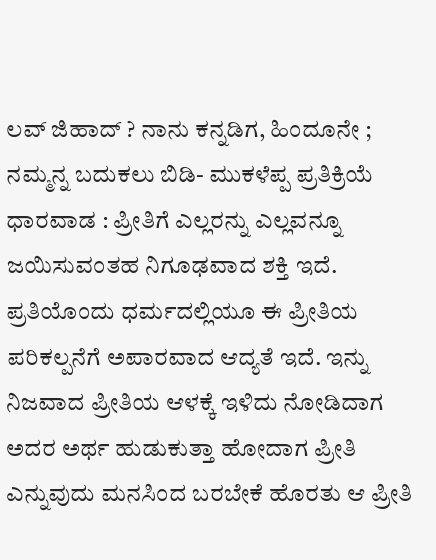ಲವ್ ಜಿಹಾದ್ ? ನಾನು ಕನ್ನಡಿಗ, ಹಿಂದೂನೇ ; ನಮ್ಮನ್ನ ಬದುಕಲು ಬಿಡಿ- ಮುಕಳೆಪ್ಪ ಪ್ರತಿಕ್ರಿಯೆ
ಧಾರವಾಡ : ಪ್ರೀತಿಗೆ ಎಲ್ಲರನ್ನು ಎಲ್ಲವನ್ನೂ ಜಯಿಸುವಂತಹ ನಿಗೂಢವಾದ ಶಕ್ತಿ ಇದೆ. ಪ್ರತಿಯೊಂದು ಧರ್ಮದಲ್ಲಿಯೂ ಈ ಪ್ರೀತಿಯ ಪರಿಕಲ್ಪನೆಗೆ ಅಪಾರವಾದ ಆದ್ಯತೆ ಇದೆ. ಇನ್ನು ನಿಜವಾದ ಪ್ರೀತಿಯ ಆಳಕ್ಕೆ ಇಳಿದು ನೋಡಿದಾಗ ಅದರ ಅರ್ಥ ಹುಡುಕುತ್ತಾ ಹೋದಾಗ ಪ್ರೀತಿ ಎನ್ನುವುದು ಮನಸಿಂದ ಬರಬೇಕೆ ಹೊರತು ಆ ಪ್ರೀತಿ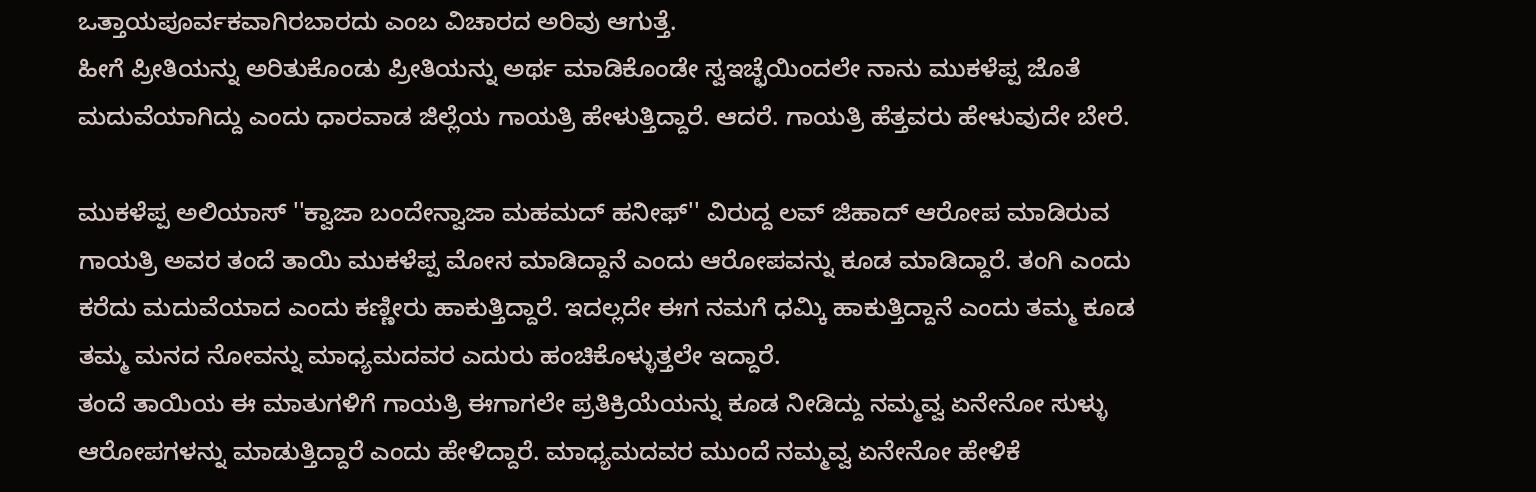ಒತ್ತಾಯಪೂರ್ವಕವಾಗಿರಬಾರದು ಎಂಬ ವಿಚಾರದ ಅರಿವು ಆಗುತ್ತೆ.
ಹೀಗೆ ಪ್ರೀತಿಯನ್ನು ಅರಿತುಕೊಂಡು ಪ್ರೀತಿಯನ್ನು ಅರ್ಥ ಮಾಡಿಕೊಂಡೇ ಸ್ವಇಚ್ಛೆಯಿಂದಲೇ ನಾನು ಮುಕಳೆಪ್ಪ ಜೊತೆ ಮದುವೆಯಾಗಿದ್ದು ಎಂದು ಧಾರವಾಡ ಜಿಲ್ಲೆಯ ಗಾಯತ್ರಿ ಹೇಳುತ್ತಿದ್ದಾರೆ. ಆದರೆ. ಗಾಯತ್ರಿ ಹೆತ್ತವರು ಹೇಳುವುದೇ ಬೇರೆ.

ಮುಕಳೆಪ್ಪ ಅಲಿಯಾಸ್ ''ಕ್ವಾಜಾ ಬಂದೇನ್ವಾಜಾ ಮಹಮದ್ ಹನೀಫ್'' ವಿರುದ್ದ ಲವ್ ಜಿಹಾದ್ ಆರೋಪ ಮಾಡಿರುವ ಗಾಯತ್ರಿ ಅವರ ತಂದೆ ತಾಯಿ ಮುಕಳೆಪ್ಪ ಮೋಸ ಮಾಡಿದ್ದಾನೆ ಎಂದು ಆರೋಪವನ್ನು ಕೂಡ ಮಾಡಿದ್ದಾರೆ. ತಂಗಿ ಎಂದು ಕರೆದು ಮದುವೆಯಾದ ಎಂದು ಕಣ್ಣೀರು ಹಾಕುತ್ತಿದ್ದಾರೆ. ಇದಲ್ಲದೇ ಈಗ ನಮಗೆ ಧಮ್ಕಿ ಹಾಕುತ್ತಿದ್ದಾನೆ ಎಂದು ತಮ್ಮ ಕೂಡ ತಮ್ಮ ಮನದ ನೋವನ್ನು ಮಾಧ್ಯಮದವರ ಎದುರು ಹಂಚಿಕೊಳ್ಳುತ್ತಲೇ ಇದ್ದಾರೆ.
ತಂದೆ ತಾಯಿಯ ಈ ಮಾತುಗಳಿಗೆ ಗಾಯತ್ರಿ ಈಗಾಗಲೇ ಪ್ರತಿಕ್ರಿಯೆಯನ್ನು ಕೂಡ ನೀಡಿದ್ದು ನಮ್ಮವ್ವ ಏನೇನೋ ಸುಳ್ಳು ಆರೋಪಗಳನ್ನು ಮಾಡುತ್ತಿದ್ದಾರೆ ಎಂದು ಹೇಳಿದ್ದಾರೆ. ಮಾಧ್ಯಮದವರ ಮುಂದೆ ನಮ್ಮವ್ವ ಏನೇನೋ ಹೇಳಿಕೆ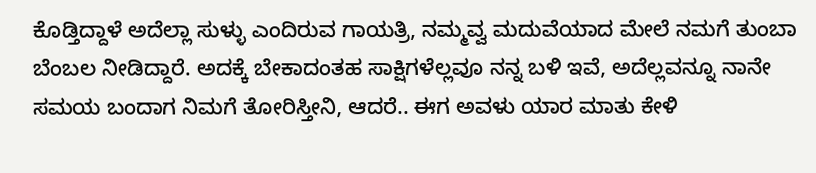ಕೊಡ್ತಿದ್ದಾಳೆ ಅದೆಲ್ಲಾ ಸುಳ್ಳು ಎಂದಿರುವ ಗಾಯತ್ರಿ, ನಮ್ಮವ್ವ ಮದುವೆಯಾದ ಮೇಲೆ ನಮಗೆ ತುಂಬಾ ಬೆಂಬಲ ನೀಡಿದ್ದಾರೆ. ಅದಕ್ಕೆ ಬೇಕಾದಂತಹ ಸಾಕ್ಷಿಗಳೆಲ್ಲವೂ ನನ್ನ ಬಳಿ ಇವೆ, ಅದೆಲ್ಲವನ್ನೂ ನಾನೇ ಸಮಯ ಬಂದಾಗ ನಿಮಗೆ ತೋರಿಸ್ತೀನಿ, ಆದರೆ.. ಈಗ ಅವಳು ಯಾರ ಮಾತು ಕೇಳಿ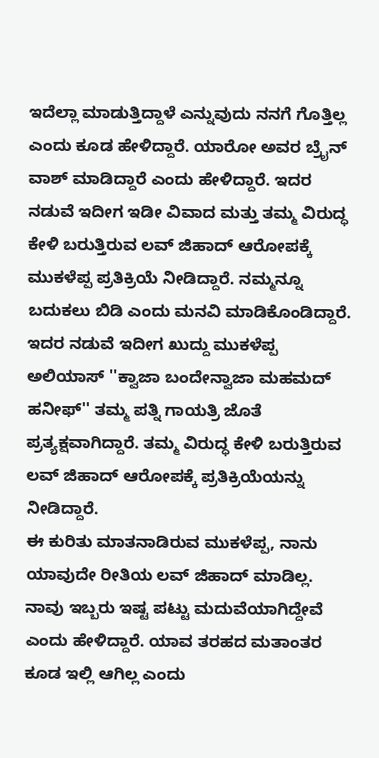ಇದೆಲ್ಲಾ ಮಾಡುತ್ತಿದ್ದಾಳೆ ಎನ್ನುವುದು ನನಗೆ ಗೊತ್ತಿಲ್ಲ ಎಂದು ಕೂಡ ಹೇಳಿದ್ದಾರೆ. ಯಾರೋ ಅವರ ಬ್ರೈನ್ ವಾಶ್ ಮಾಡಿದ್ದಾರೆ ಎಂದು ಹೇಳಿದ್ದಾರೆ. ಇದರ ನಡುವೆ ಇದೀಗ ಇಡೀ ವಿವಾದ ಮತ್ತು ತಮ್ಮ ವಿರುದ್ಧ ಕೇಳಿ ಬರುತ್ತಿರುವ ಲವ್ ಜಿಹಾದ್ ಆರೋಪಕ್ಕೆ ಮುಕಳೆಪ್ಪ ಪ್ರತಿಕ್ರಿಯೆ ನೀಡಿದ್ದಾರೆ. ನಮ್ಮನ್ನೂ ಬದುಕಲು ಬಿಡಿ ಎಂದು ಮನವಿ ಮಾಡಿಕೊಂಡಿದ್ದಾರೆ.
ಇದರ ನಡುವೆ ಇದೀಗ ಖುದ್ದು ಮುಕಳೆಪ್ಪ ಅಲಿಯಾಸ್ ''ಕ್ವಾಜಾ ಬಂದೇನ್ವಾಜಾ ಮಹಮದ್ ಹನೀಫ್'' ತಮ್ಮ ಪತ್ನಿ ಗಾಯತ್ರಿ ಜೊತೆ ಪ್ರತ್ಯಕ್ಷವಾಗಿದ್ದಾರೆ. ತಮ್ಮ ವಿರುದ್ಧ ಕೇಳಿ ಬರುತ್ತಿರುವ ಲವ್ ಜಿಹಾದ್ ಆರೋಪಕ್ಕೆ ಪ್ರತಿಕ್ರಿಯೆಯನ್ನು ನೀಡಿದ್ದಾರೆ.
ಈ ಕುರಿತು ಮಾತನಾಡಿರುವ ಮುಕಳೆಪ್ಪ, ನಾನು ಯಾವುದೇ ರೀತಿಯ ಲವ್ ಜಿಹಾದ್ ಮಾಡಿಲ್ಲ. ನಾವು ಇಬ್ಬರು ಇಷ್ಟ ಪಟ್ಟು ಮದುವೆಯಾಗಿದ್ದೇವೆ ಎಂದು ಹೇಳಿದ್ದಾರೆ. ಯಾವ ತರಹದ ಮತಾಂತರ ಕೂಡ ಇಲ್ಲಿ ಆಗಿಲ್ಲ ಎಂದು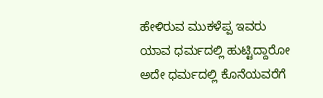ಹೇಳಿರುವ ಮುಕಳೆಪ್ಪ ಇವರು ಯಾವ ಧರ್ಮದಲ್ಲಿ ಹುಟ್ಟಿದ್ದಾರೋ ಅದೇ ಧರ್ಮದಲ್ಲಿ ಕೊನೆಯವರೆಗೆ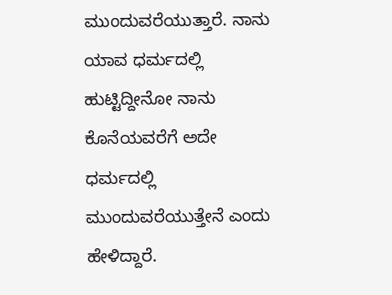ಮುಂದುವರೆಯುತ್ತಾರೆ. ನಾನು ಯಾವ ಧರ್ಮದಲ್ಲಿ ಹುಟ್ಟಿದ್ದೀನೋ ನಾನು ಕೊನೆಯವರೆಗೆ ಅದೇ ಧರ್ಮದಲ್ಲಿ ಮುಂದುವರೆಯುತ್ತೇನೆ ಎಂದು ಹೇಳಿದ್ದಾರೆ.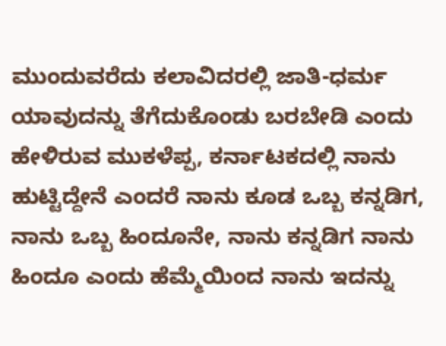ಮುಂದುವರೆದು ಕಲಾವಿದರಲ್ಲಿ ಜಾತಿ-ಧರ್ಮ ಯಾವುದನ್ನು ತೆಗೆದುಕೊಂಡು ಬರಬೇಡಿ ಎಂದು ಹೇಳಿರುವ ಮುಕಳೆಪ್ಪ, ಕರ್ನಾಟಕದಲ್ಲಿ ನಾನು ಹುಟ್ಟಿದ್ದೇನೆ ಎಂದರೆ ನಾನು ಕೂಡ ಒಬ್ಬ ಕನ್ನಡಿಗ, ನಾನು ಒಬ್ಬ ಹಿಂದೂನೇ, ನಾನು ಕನ್ನಡಿಗ ನಾನು ಹಿಂದೂ ಎಂದು ಹೆಮ್ಮೆಯಿಂದ ನಾನು ಇದನ್ನು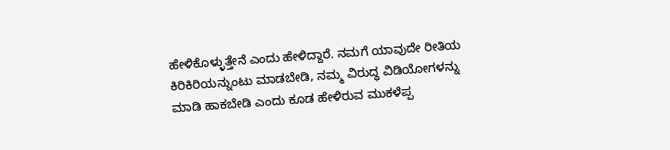ಹೇಳಿಕೊಳ್ಳುತ್ತೇನೆ ಎಂದು ಹೇಳಿದ್ದಾರೆ. ನಮಗೆ ಯಾವುದೇ ರೀತಿಯ ಕಿರಿಕಿರಿಯನ್ನುಂಟು ಮಾಡಬೇಡಿ, ನಮ್ಮ ವಿರುದ್ಧ ವಿಡಿಯೋಗಳನ್ನು ಮಾಡಿ ಹಾಕಬೇಡಿ ಎಂದು ಕೂಡ ಹೇಳಿರುವ ಮುಕಳೆಪ್ಪ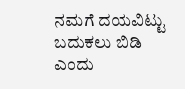ನಮಗೆ ದಯವಿಟ್ಟು ಬದುಕಲು ಬಿಡಿ ಎಂದು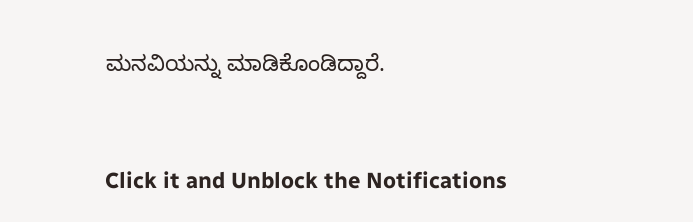ಮನವಿಯನ್ನು ಮಾಡಿಕೊಂಡಿದ್ದಾರೆ.


Click it and Unblock the Notifications